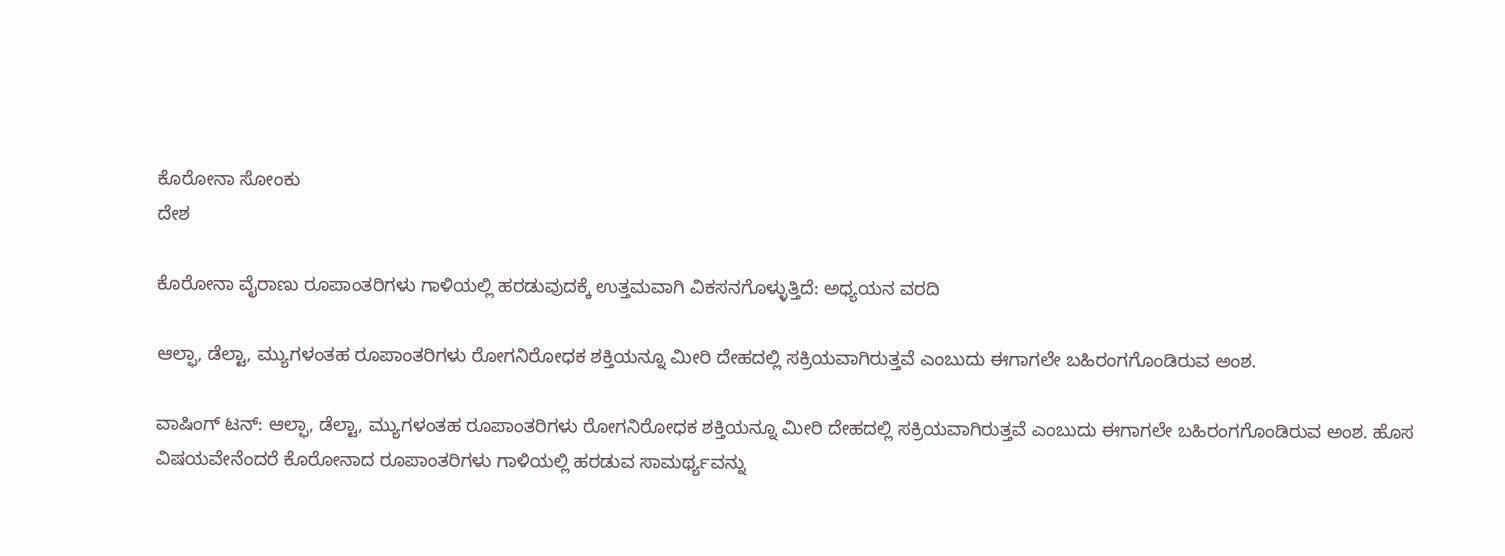ಕೊರೋನಾ ಸೋಂಕು
ದೇಶ

ಕೊರೋನಾ ವೈರಾಣು ರೂಪಾಂತರಿಗಳು ಗಾಳಿಯಲ್ಲಿ ಹರಡುವುದಕ್ಕೆ ಉತ್ತಮವಾಗಿ ವಿಕಸನಗೊಳ್ಳುತ್ತಿದೆ: ಅಧ್ಯಯನ ವರದಿ

ಆಲ್ಫಾ, ಡೆಲ್ಟಾ, ಮ್ಯುಗಳಂತಹ ರೂಪಾಂತರಿಗಳು ರೋಗನಿರೋಧಕ ಶಕ್ತಿಯನ್ನೂ ಮೀರಿ ದೇಹದಲ್ಲಿ ಸಕ್ರಿಯವಾಗಿರುತ್ತವೆ ಎಂಬುದು ಈಗಾಗಲೇ ಬಹಿರಂಗಗೊಂಡಿರುವ ಅಂಶ.

ವಾಷಿಂಗ್ ಟನ್: ಆಲ್ಫಾ, ಡೆಲ್ಟಾ, ಮ್ಯುಗಳಂತಹ ರೂಪಾಂತರಿಗಳು ರೋಗನಿರೋಧಕ ಶಕ್ತಿಯನ್ನೂ ಮೀರಿ ದೇಹದಲ್ಲಿ ಸಕ್ರಿಯವಾಗಿರುತ್ತವೆ ಎಂಬುದು ಈಗಾಗಲೇ ಬಹಿರಂಗಗೊಂಡಿರುವ ಅಂಶ. ಹೊಸ ವಿಷಯವೇನೆಂದರೆ ಕೊರೋನಾದ ರೂಪಾಂತರಿಗಳು ಗಾಳಿಯಲ್ಲಿ ಹರಡುವ ಸಾಮರ್ಥ್ಯವನ್ನು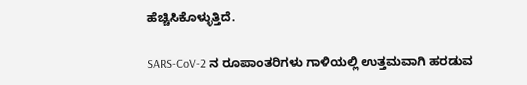ಹೆಚ್ಚಿಸಿಕೊಳ್ಳುತ್ತಿದೆ.

SARS-CoV-2 ನ ರೂಪಾಂತರಿಗಳು ಗಾಳಿಯಲ್ಲಿ ಉತ್ತಮವಾಗಿ ಹರಡುವ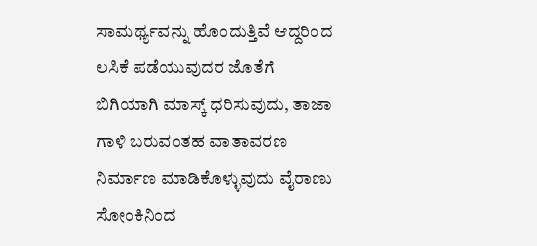ಸಾಮರ್ಥ್ಯವನ್ನು ಹೊಂದುತ್ತಿವೆ ಆದ್ದರಿಂದ ಲಸಿಕೆ ಪಡೆಯುವುದರ ಜೊತೆಗೆ ಬಿಗಿಯಾಗಿ ಮಾಸ್ಕ್ ಧರಿಸುವುದು, ತಾಜಾ ಗಾಳಿ ಬರುವಂತಹ ವಾತಾವರಣ ನಿರ್ಮಾಣ ಮಾಡಿಕೊಳ್ಳುವುದು ವೈರಾಣು ಸೋಂಕಿನಿಂದ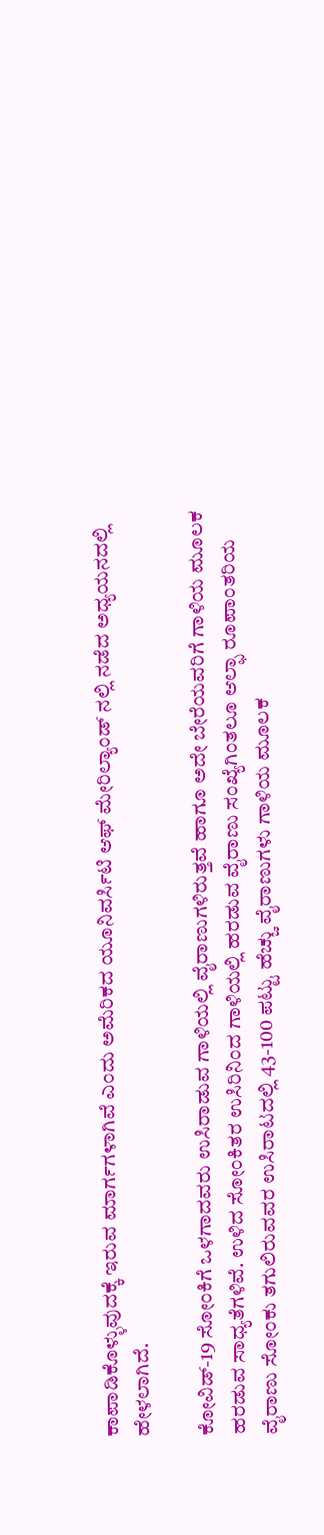ಕಾಪಾಡಿಕೊಳ್ಳುವುದಕ್ಕೆ ಇರುವ ಮಾರ್ಗಗಳಾಗಿವೆ ಎಂದು ಅಮೆರಿಕದ ಯೂನಿವರ್ಸಿಟಿ ಆಫ್ ಮೇರಿಲ್ಯಾಂಡ್ ನಲ್ಲಿ ನಡೆದ ಅಧ್ಯಯನದಲ್ಲಿ ಹೇಳಲಾಗಿದೆ.

ಕೋವಿಡ್-19 ಸೋಂಕಿಗೆ ಒಳಗಾದವರು ಉಸಿರಾಡುವ ಗಾಳಿಯಲ್ಲಿ ವೈರಾಣುಗಳಿರುತ್ತವೆ ಹಾಗೂ ಅದೇ ಬೇರೆಯವರಿಗೆ ಗಾಳಿಯ ಮೂಲಕ ಹರಡುವ ಸಾಧ್ಯತೆಗಳಿವೆ. ಉಳಿದ ಸೋಂಕಿತರ ಉಸಿರಿನಿಂದ ಗಾಳಿಯಲ್ಲಿ ಹರಡುವ ವೈರಾಣು ಸಂಖ್ಯೆಗಿಂತಲೂ ಆಲ್ಫಾ ರೂಪಾಂತರಿಯ ವೈರಾಣು ಸೋಂಕು ತಗುಲಿರುವವರ ಉಸಿರಾಟದಲ್ಲಿ 43-100 ಪಟ್ಟು ಹೆಚ್ಚು ವೈರಾಣುಗಳು ಗಾಳಿಯ ಮೂಲಕ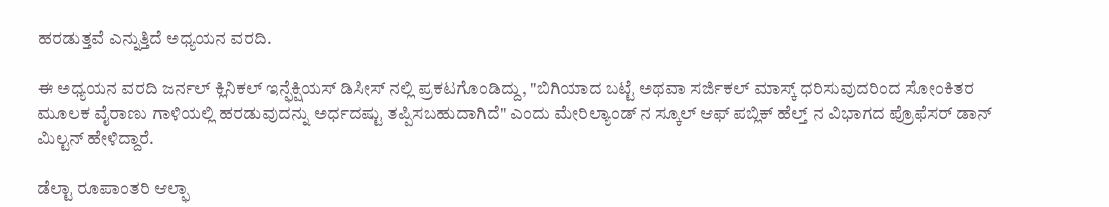ಹರಡುತ್ತವೆ ಎನ್ನುತ್ತಿದೆ ಅಧ್ಯಯನ ವರದಿ.

ಈ ಅಧ್ಯಯನ ವರದಿ ಜರ್ನಲ್ ಕ್ಲಿನಿಕಲ್ ಇನ್ಫೆಕ್ಷಿಯಸ್ ಡಿಸೀಸ್ ನಲ್ಲಿ ಪ್ರಕಟಗೊಂಡಿದ್ದು, "ಬಿಗಿಯಾದ ಬಟ್ಟೆ ಅಥವಾ ಸರ್ಜಿಕಲ್ ಮಾಸ್ಕ್ ಧರಿಸುವುದರಿಂದ ಸೋಂಕಿತರ ಮೂಲಕ ವೈರಾಣು ಗಾಳಿಯಲ್ಲಿ ಹರಡುವುದನ್ನು ಅರ್ಧದಷ್ಟು ತಪ್ಪಿಸಬಹುದಾಗಿದೆ" ಎಂದು ಮೇರಿಲ್ಯಾಂಡ್ ನ ಸ್ಕೂಲ್ ಆಫ್ ಪಬ್ಲಿಕ್ ಹೆಲ್ತ್ ನ ವಿಭಾಗದ ಪ್ರೊಫೆಸರ್ ಡಾನ್ ಮಿಲ್ಟನ್ ಹೇಳಿದ್ದಾರೆ.

ಡೆಲ್ಟಾ ರೂಪಾಂತರಿ ಆಲ್ಫಾ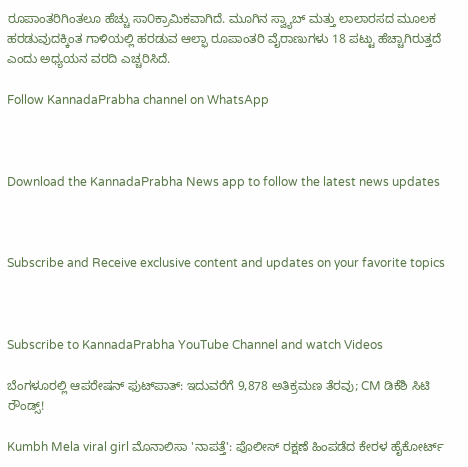ರೂಪಾಂತರಿಗಿಂತಲೂ ಹೆಚ್ಚು ಸಾ೦ಕ್ರಾಮಿಕವಾಗಿದೆ. ಮೂಗಿನ ಸ್ವ್ಯಾಬ್ ಮತ್ತು ಲಾಲಾರಸದ ಮೂಲಕ ಹರಡುವುದಕ್ಕಿಂತ ಗಾಳಿಯಲ್ಲಿ ಹರಡುವ ಆಲ್ಫಾ ರೂಪಾಂತರಿ ವೈರಾಣುಗಳು 18 ಪಟ್ಟು ಹೆಚ್ಚಾಗಿರುತ್ತದೆ ಎಂದು ಅಧ್ಯಯನ ವರದಿ ಎಚ್ಚರಿಸಿದೆ.

Follow KannadaPrabha channel on WhatsApp



Download the KannadaPrabha News app to follow the latest news updates



Subscribe and Receive exclusive content and updates on your favorite topics



Subscribe to KannadaPrabha YouTube Channel and watch Videos

ಬೆಂಗಳೂರಲ್ಲಿ ಆಪರೇಷನ್‌ ಫುಟ್‌ಪಾತ್‌: ಇದುವರೆಗೆ 9,878 ಅತಿಕ್ರಮಣ ತೆರವು; CM ಡಿಕೆಶಿ ಸಿಟಿ ರೌಂಡ್ಸ್!

Kumbh Mela viral girl ಮೊನಾಲಿಸಾ 'ನಾಪತ್ತೆ': ಪೊಲೀಸ್ ರಕ್ಷಣೆ ಹಿಂಪಡೆದ ಕೇರಳ ಹೈಕೋರ್ಟ್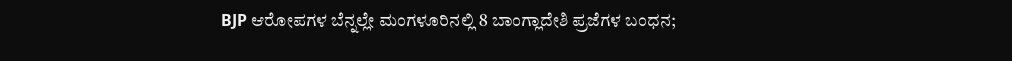BJP ಆರೋಪಗಳ ಬೆನ್ನಲ್ಲೇ ಮಂಗಳೂರಿನಲ್ಲಿ 8 ಬಾಂಗ್ಲಾದೇಶಿ ಪ್ರಜೆಗಳ ಬಂಧನ;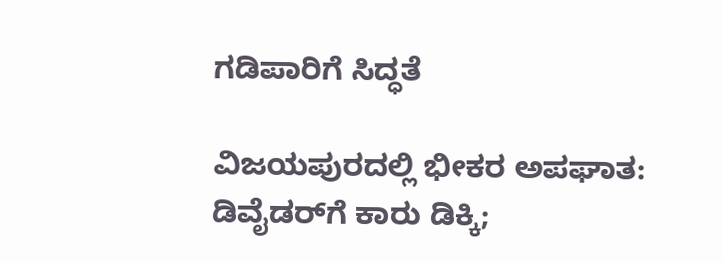ಗಡಿಪಾರಿಗೆ ಸಿದ್ಧತೆ

ವಿಜಯಪುರದಲ್ಲಿ ಭೀಕರ ಅಪಘಾತ: ಡಿವೈಡರ್‌ಗೆ ಕಾರು ಡಿಕ್ಕಿ;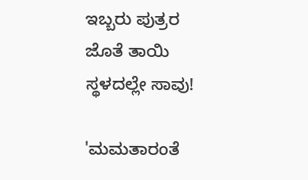ಇಬ್ಬರು ಪುತ್ರರ ಜೊತೆ ತಾಯಿ ಸ್ಥಳದಲ್ಲೇ ಸಾವು!

'ಮಮತಾರಂತೆ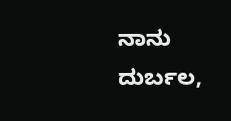ನಾನು ದುರ್ಬಲ,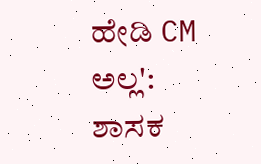ಹೇಡಿ CM ಅಲ್ಲ': ಶಾಸಕ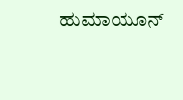ಹುಮಾಯೂನ್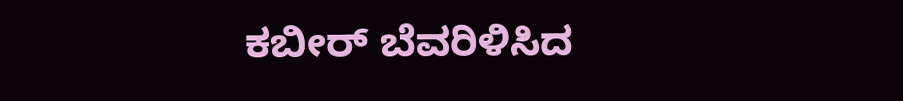ಕಬೀರ್ ಬೆವರಿಳಿಸಿದ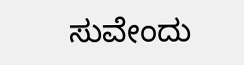ಸುವೇಂದು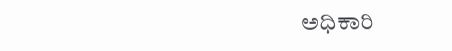ಅಧಿಕಾರಿ